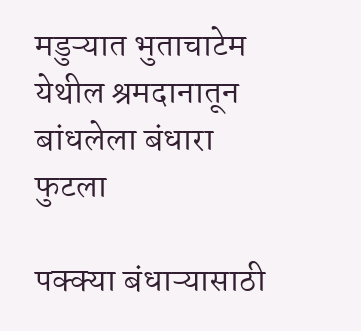मडुऱ्यात भुताचाटेम येथील श्रमदानातून बांधलेला बंधारा फुटला

पक्क्या बंधाऱ्यासाठी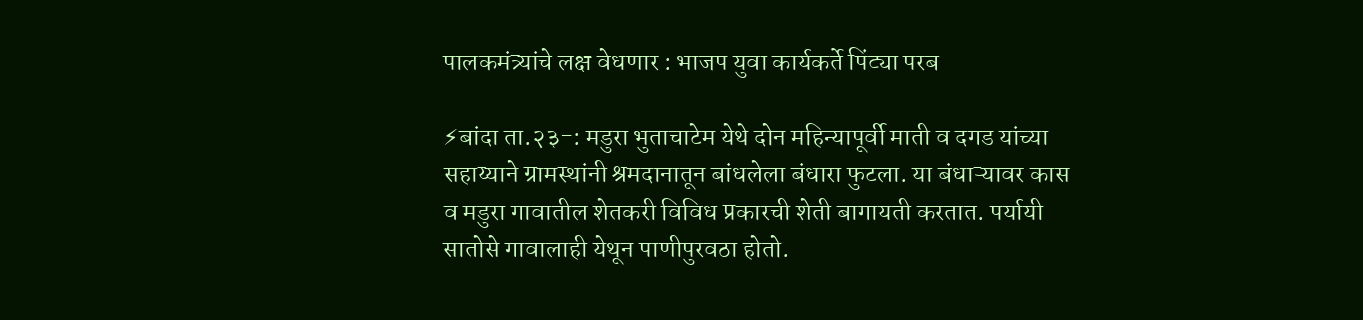पालकमंत्र्यांचे लक्ष वेधणार : भाजप युवा कार्यकर्ते पिंट्या परब

⚡बांदा ता.२३-: मडुरा भुताचाटेम येथे दोन महिन्यापूर्वी माती व दगड यांच्या सहाय्याने ग्रामस्थांनी श्रमदानातून बांधलेला बंधारा फुटला. या बंधाऱ्यावर कास व मडुरा गावातील शेतकरी विविध प्रकारची शेती बागायती करतात. पर्यायी सातोसे गावालाही येथून पाणीपुरवठा होतो.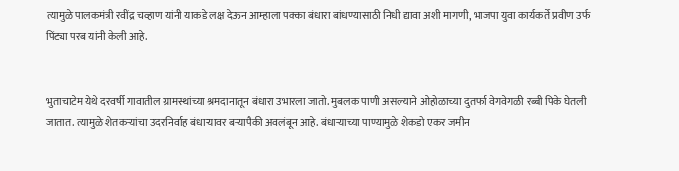त्यामुळे पालकमंत्री रवींद्र चव्हाण यांनी याकडे लक्ष देऊन आम्हाला पक्का बंधारा बांधण्यासाठी निधी द्यावा अशी मागणी, भाजपा युवा कार्यकर्ते प्रवीण उर्फ पिंट्या परब यांनी केली आहे.


भुताचाटेम येथे दरवर्षी गावातील ग्रामस्थांच्या श्रमदानातून बंधारा उभारला जातो. मुबलक पाणी असल्याने ओहोळाच्या दुतर्फा वेगवेगळी रब्बी पिके घेतली जातात. त्यामुळे शेतकऱ्यांचा उदरनिर्वाह बंधार्‍यावर बऱ्यापैकी अवलंबून आहे. बंधाऱ्याच्या पाण्यामुळे शेकडो एकर जमीन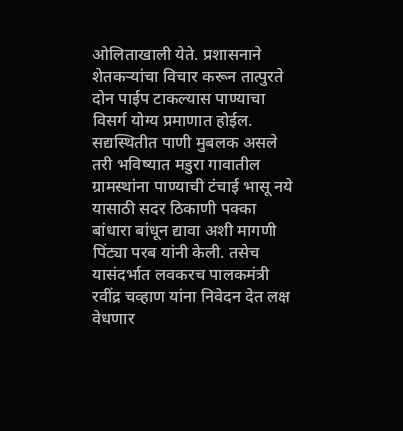ओलिताखाली येते. प्रशासनाने शेतकऱ्यांचा विचार करून तात्पुरते दोन पाईप टाकल्यास पाण्याचा विसर्ग योग्य प्रमाणात होईल. सद्यस्थितीत पाणी मुबलक असले तरी भविष्यात मडुरा गावातील ग्रामस्थांना पाण्याची टंचाई भासू नये यासाठी सदर ठिकाणी पक्का बांधारा बांधून द्यावा अशी मागणी पिंट्या परब यांनी केली. तसेच यासंदर्भात लवकरच पालकमंत्री रवींद्र चव्हाण यांना निवेदन देत लक्ष वेधणार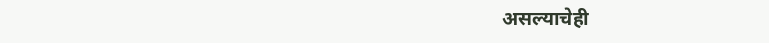असल्याचेही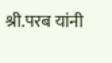श्री.परब यांनी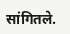सांगितले.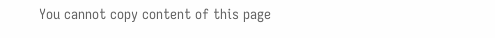You cannot copy content of this page